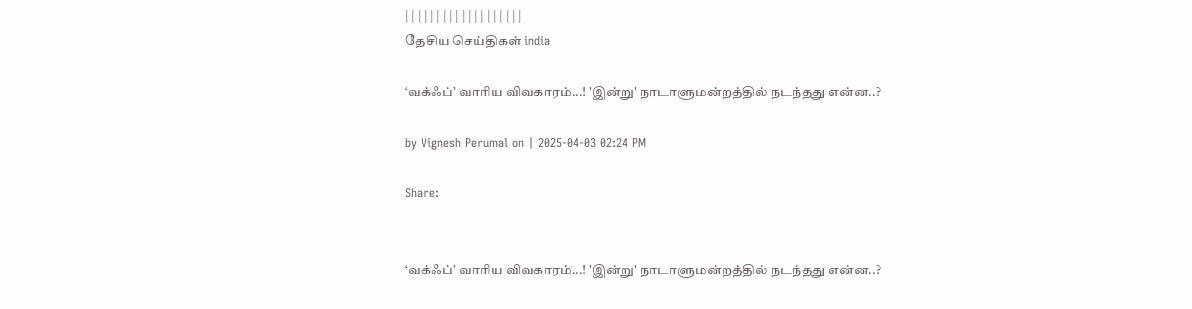| | | | | | | | | | | | | | | | | | |
தேசிய செய்திகள் india

‘வக்ஃப்’ வாரிய விவகாரம்...! 'இன்று' நாடாளுமன்றத்தில் நடந்தது என்ன..?

by Vignesh Perumal on | 2025-04-03 02:24 PM

Share:


‘வக்ஃப்’ வாரிய விவகாரம்...! 'இன்று' நாடாளுமன்றத்தில் நடந்தது என்ன..?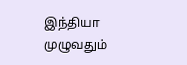இந்தியா முழுவதும்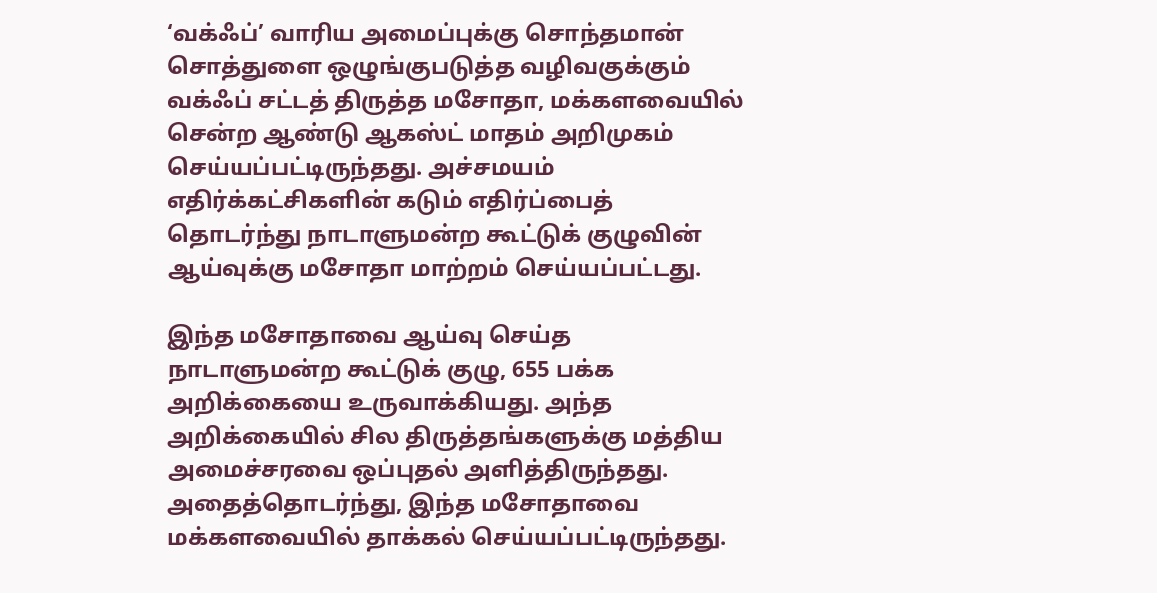‘வக்ஃப்’ வாரிய அமைப்புக்கு சொந்தமான் சொத்துளை ஒழுங்குபடுத்த வழிவகுக்கும் வக்ஃப் சட்டத் திருத்த மசோதா, மக்களவையில் சென்ற ஆண்டு ஆகஸ்ட் மாதம் அறிமுகம் செய்யப்பட்டிருந்தது. அச்சமயம் எதிர்க்கட்சிகளின் கடும் எதிர்ப்பைத் தொடர்ந்து நாடாளுமன்ற கூட்டுக் குழுவின் ஆய்வுக்கு மசோதா மாற்றம் செய்யப்பட்டது.

இந்த மசோதாவை ஆய்வு செய்த நாடாளுமன்ற கூட்டுக் குழு, 655 பக்க அறிக்கையை உருவாக்கியது. அந்த அறிக்கையில் சில திருத்தங்களுக்கு மத்திய அமைச்சரவை ஒப்புதல் அளித்திருந்தது. அதைத்தொடர்ந்து, இந்த மசோதாவை மக்களவையில் தாக்கல் செய்யப்பட்டிருந்தது.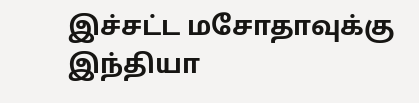இச்சட்ட மசோதாவுக்கு இந்தியா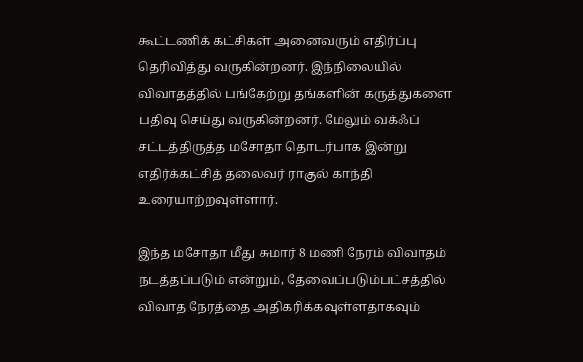கூட்டணிக் கட்சிகள் அனைவரும் எதிர்ப்பு தெரிவித்து வருகின்றனர். இந்நிலையில் விவாதத்தில் பங்கேற்று தங்களின் கருத்துகளை பதிவு செய்து வருகின்றனர். மேலும் வக்ஃப் சட்டத்திருத்த மசோதா தொடர்பாக இன்று எதிர்க்கட்சித் தலைவர் ராகுல் காந்தி உரையாற்றவுள்ளார்.

இந்த மசோதா மீது சுமார் 8 மணி நேரம் விவாதம் நடத்தப்படும் என்றும், தேவைப்படும்பட்சத்தில் விவாத நேரத்தை அதிகரிக்கவுள்ளதாகவும்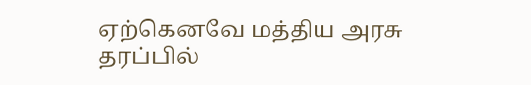ஏற்கெனவே மத்திய அரசு தரப்பில்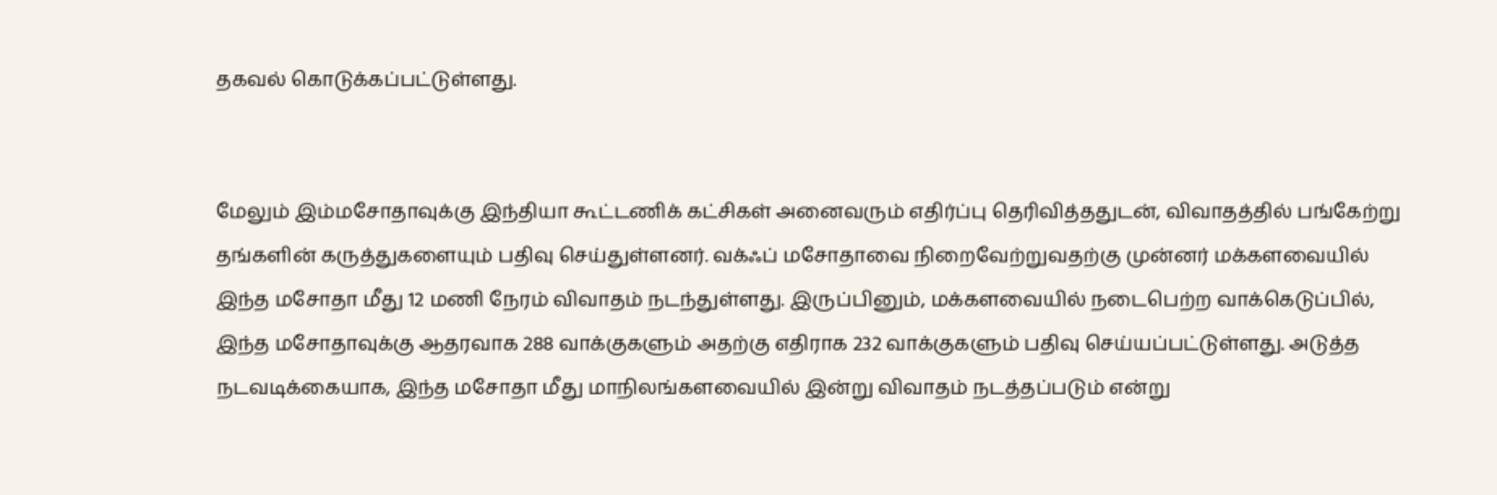தகவல் கொடுக்கப்பட்டுள்ளது.


மேலும் இம்மசோதாவுக்கு இந்தியா கூட்டணிக் கட்சிகள் அனைவரும் எதிர்ப்பு தெரிவித்ததுடன், விவாதத்தில் பங்கேற்று தங்களின் கருத்துகளையும் பதிவு செய்துள்ளனர். வக்ஃப் மசோதாவை நிறைவேற்றுவதற்கு முன்னர் மக்களவையில் இந்த மசோதா மீது 12 மணி நேரம் விவாதம் நடந்துள்ளது. இருப்பினும், மக்களவையில் நடைபெற்ற வாக்கெடுப்பில், இந்த மசோதாவுக்கு ஆதரவாக 288 வாக்குகளும் அதற்கு எதிராக 232 வாக்குகளும் பதிவு செய்யப்பட்டுள்ளது. அடுத்த நடவடிக்கையாக, இந்த மசோதா மீது மாநிலங்களவையில் இன்று விவாதம் நடத்தப்படும் என்று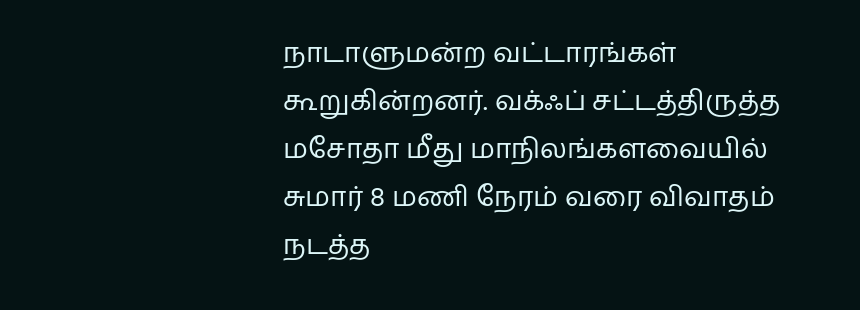நாடாளுமன்ற வட்டாரங்கள் கூறுகின்றனர். வக்ஃப் சட்டத்திருத்த மசோதா மீது மாநிலங்களவையில் சுமார் 8 மணி நேரம் வரை விவாதம் நடத்த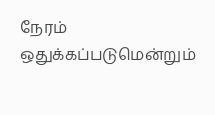நேரம் ஒதுக்கப்படுமென்றும்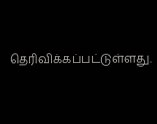தெரிவிக்கப்பட்டுள்ளது.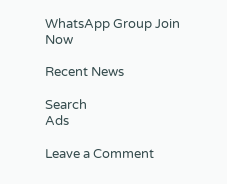WhatsApp Group Join Now

Recent News

Search
Ads

Leave a Comment